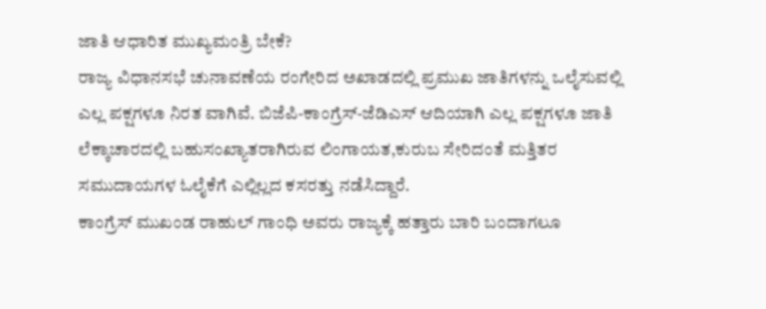ಜಾತಿ ಆಧಾರಿತ ಮುಖ್ಯಮಂತ್ರಿ ಬೇಕೆ?
ರಾಜ್ಯ ವಿಧಾನಸಭೆ ಚುನಾವಣೆಯ ರಂಗೇರಿದ ಅಖಾಡದಲ್ಲಿ ಪ್ರಮುಖ ಜಾತಿಗಳನ್ನು ಒಲೈಸುವಲ್ಲಿ ಎಲ್ಲ ಪಕ್ಷಗಳೂ ನಿರತ ವಾಗಿವೆ. ಬಿಜೆಪಿ-ಕಾಂಗ್ರೆಸ್-ಜೆಡಿಎಸ್ ಆದಿಯಾಗಿ ಎಲ್ಲ ಪಕ್ಷಗಳೂ ಜಾತಿ ಲೆಕ್ಕಾಚಾರದಲ್ಲಿ ಬಹುಸಂಖ್ಯಾತರಾಗಿರುವ ಲಿಂಗಾಯತ,ಕುರುಬ ಸೇರಿದಂತೆ ಮತ್ತಿತರ ಸಮುದಾಯಗಳ ಓಲೈಕೆಗೆ ಎಲ್ಲಿಲ್ಲದ ಕಸರತ್ತು ನಡೆಸಿದ್ದಾರೆ.
ಕಾಂಗ್ರೆಸ್ ಮುಖಂಡ ರಾಹುಲ್ ಗಾಂಧಿ ಅವರು ರಾಜ್ಯಕ್ಕೆ ಹತ್ತಾರು ಬಾರಿ ಬಂದಾಗಲೂ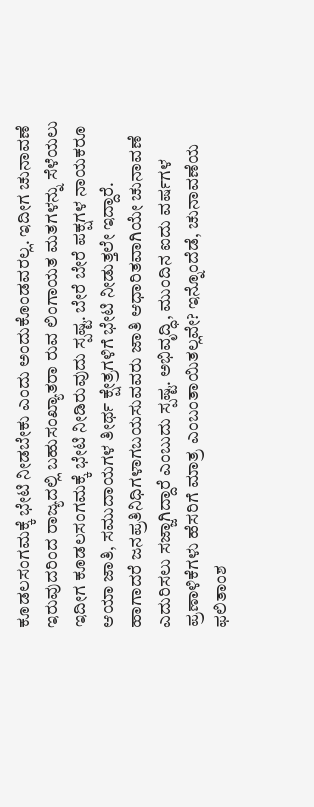ಕೂಡಲಸಂಗಮಕ್ಕೆ ಭೇಟಿ ನೀಡಬೇಕು ಎಂದು ಅಂದುಕೊಂಡವರಲ್ಲ. ಇದೀಗ ಚುನಾವಣೆ ಇರುವುದರಿಂದ ರಾಜ್ಯದಲ್ಲಿ ಬಹುಸಂಖ್ಯಾತರಾ ರುವ ಲಿಂಗಾಯತ ಮತಗಳನ್ನು ಸೆಳೆಯಲು ಇದೀಗ ಕೂಡಲಸಂಗಮಕ್ಕೆ ಭೇಟಿ ನೀಡಿರುವುದು ಸ್ಪಷ್ಟ. ಬೇರೆ ಬೇರೆ ಪಕ್ಷಗಳ ನಾಯಕರೂ ಆಯಾ ಜಾತಿ, ಸಮುದಾಯಗಳ ತೀರ್ಥ ಕ್ಷೇತ್ರಗಳಿಗೆ ಭೇಟಿ ನೀಡುತ್ತಲೇ ಇದ್ದಾರೆ.
ಹಾಗಾದರೆ ಜನಪ್ರತಿನಿಧಿಗಳಾಗಬಯಸುವವರು ಜಾತಿ ಆಧಾರಿತವಾಗಿಯೇ ಚುನಾವಣೆ ಎದುರಿಸಲು ಸಜ್ಜಾಗಿದ್ದಾರೆ ಎಂಬುದು ಸ್ಪಷ್ಟ. ಅಭಿವೃದ್ಧಿ, ಮುಂದಿನ ಐದು ವರ್ಷಗಳ ಪ್ರಣಾಳಿಕೆಗಳು ಹೆಸರಿಗೆ ಮಾತ್ರ ಎಂಬಂತಾಯಿತಲ್ಲವೇ? ಇನ್ನೊಂದೆಡೆ, ಚುನಾವಣೆಯ ಫಲಿತಾಂಶ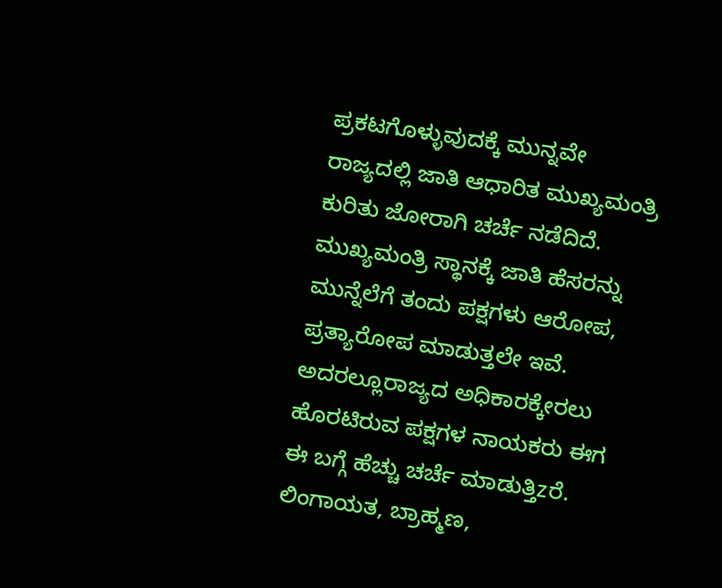ಪ್ರಕಟಗೊಳ್ಳುವುದಕ್ಕೆ ಮುನ್ನವೇ ರಾಜ್ಯದಲ್ಲಿ ಜಾತಿ ಆಧಾರಿತ ಮುಖ್ಯಮಂತ್ರಿ ಕುರಿತು ಜೋರಾಗಿ ಚರ್ಚೆ ನಡೆದಿದೆ.
ಮುಖ್ಯಮಂತ್ರಿ ಸ್ಥಾನಕ್ಕೆ ಜಾತಿ ಹೆಸರನ್ನು ಮುನ್ನೆಲೆಗೆ ತಂದು ಪಕ್ಷಗಳು ಆರೋಪ, ಪ್ರತ್ಯಾರೋಪ ಮಾಡುತ್ತಲೇ ಇವೆ. ಅದರಲ್ಲೂರಾಜ್ಯದ ಅಧಿಕಾರಕ್ಕೇರಲು ಹೊರಟಿರುವ ಪಕ್ಷಗಳ ನಾಯಕರು ಈಗ ಈ ಬಗ್ಗೆ ಹೆಚ್ಚು ಚರ್ಚೆ ಮಾಡುತ್ತಿzರೆ. ಲಿಂಗಾಯತ, ಬ್ರಾಹ್ಮಣ,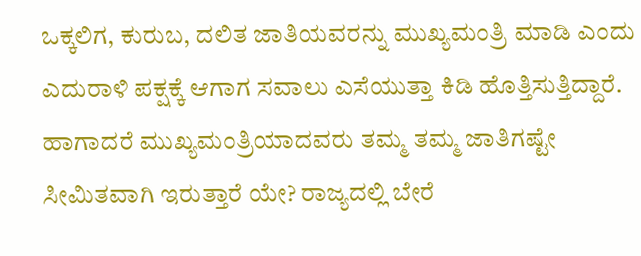ಒಕ್ಕಲಿಗ, ಕುರುಬ, ದಲಿತ ಜಾತಿಯವರನ್ನು ಮುಖ್ಯಮಂತ್ರಿ ಮಾಡಿ ಎಂದು ಎದುರಾಳಿ ಪಕ್ಷಕ್ಕೆ ಆಗಾಗ ಸವಾಲು ಎಸೆಯುತ್ತಾ ಕಿಡಿ ಹೊತ್ತಿಸುತ್ತಿದ್ದಾರೆ. ಹಾಗಾದರೆ ಮುಖ್ಯಮಂತ್ರಿಯಾದವರು ತಮ್ಮ ತಮ್ಮ ಜಾತಿಗಷ್ಟೇ ಸೀಮಿತವಾಗಿ ಇರುತ್ತಾರೆ ಯೇ? ರಾಜ್ಯದಲ್ಲಿ ಬೇರೆ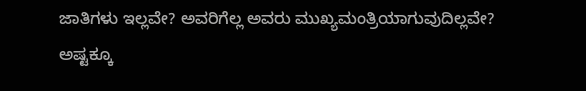ಜಾತಿಗಳು ಇಲ್ಲವೇ? ಅವರಿಗೆಲ್ಲ ಅವರು ಮುಖ್ಯಮಂತ್ರಿಯಾಗುವುದಿಲ್ಲವೇ? ಅಷ್ಟಕ್ಕೂ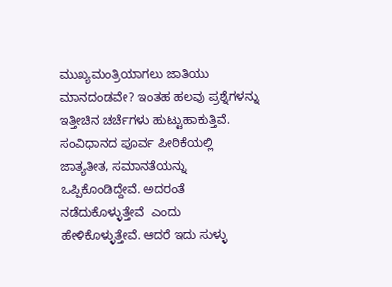ಮುಖ್ಯಮಂತ್ರಿಯಾಗಲು ಜಾತಿಯು ಮಾನದಂಡವೇ? ಇಂತಹ ಹಲವು ಪ್ರಶ್ನೆಗಳನ್ನು ಇತ್ತೀಚಿನ ಚರ್ಚೆಗಳು ಹುಟ್ಟುಹಾಕುತ್ತಿವೆ.
ಸಂವಿಧಾನದ ಪೂರ್ವ ಪೀಠಿಕೆಯಲ್ಲಿ ಜಾತ್ಯತೀತ, ಸಮಾನತೆಯನ್ನು ಒಪ್ಪಿಕೊಂಡಿದ್ದೇವೆ. ಅದರಂತೆ ನಡೆದುಕೊಳ್ಳುತ್ತೇವೆ  ಎಂದು ಹೇಳಿಕೊಳ್ಳುತ್ತೇವೆ. ಆದರೆ ಇದು ಸುಳ್ಳು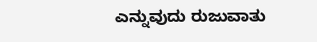ಎನ್ನುವುದು ರುಜುವಾತು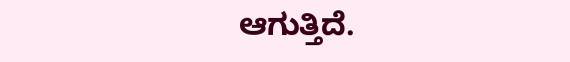ಆಗುತ್ತಿದೆ.